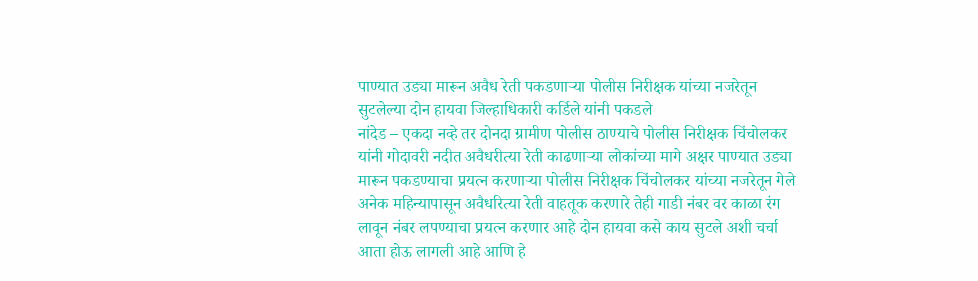पाण्यात उड्या मारून अवैध रेती पकडणाऱ्या पोलीस निरीक्षक यांच्या नजरेतून सुटलेल्या दोन हायवा जिल्हाधिकारी कर्डिले यांनी पकडले
नांदेड – एकदा नव्हे तर दोनदा ग्रामीण पोलीस ठाण्याचे पोलीस निरीक्षक चिंचोलकर यांनी गोदावरी नदीत अवैधरीत्या रेती काढणाऱ्या लोकांच्या मागे अक्षर पाण्यात उड्या मारून पकडण्याचा प्रयत्न करणाऱ्या पोलीस निरीक्षक चिंचोलकर यांच्या नजरेतून गेले अनेक महिन्यापासून अवैधरित्या रेती वाहतूक करणारे तेही गाडी नंबर वर काळा रंग लावून नंबर लपण्याचा प्रयत्न करणार आहे दोन हायवा कसे काय सुटले अशी चर्चा आता होऊ लागली आहे आणि हे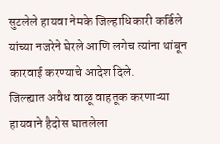सुटलेले हायवा नेमके जिल्हाधिकारी कर्डिले यांच्या नजरेने घेरले आणि लगेच त्यांना थांबून कारवाई करण्याचे आदेश दिले.
जिल्ह्यात अवैध वाळू वाहतूक करणाऱ्या हायवाने हैदोस घातलेला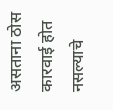असताना ठोस कारवाई होत नसल्याचे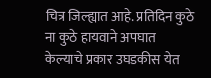चित्र जिल्ह्यात आहे. प्रतिदिन कुठे ना कुठे हायवाने अपघात केल्याचे प्रकार उघडकीस येत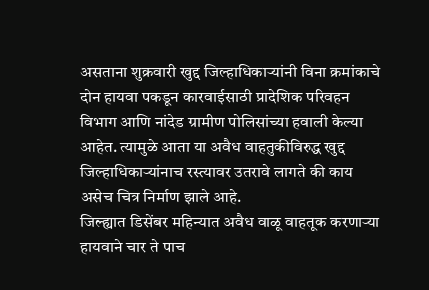असताना शुक्रवारी खुद्द जिल्हाधिकाऱ्यांनी विना क्रमांकाचे दोन हायवा पकडून कारवाईसाठी प्रादेशिक परिवहन विभाग आणि नांदेड ग्रामीण पोलिसांच्या हवाली केल्या आहेत. त्यामुळे आता या अवैध वाहतुकीविरुद्ध खुद्द जिल्हाधिकाऱ्यांनाच रस्त्यावर उतरावे लागते की काय असेच चित्र निर्माण झाले आहे.
जिल्ह्यात डिसेंबर महिन्यात अवैध वाळू वाहतूक करणाऱ्या हायवाने चार ते पाच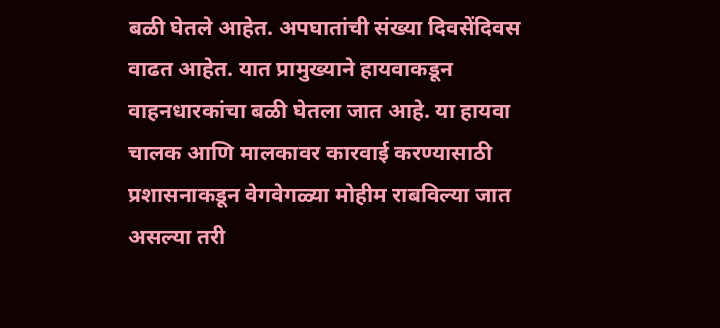बळी घेतले आहेत. अपघातांची संख्या दिवसेंदिवस वाढत आहेत. यात प्रामुख्याने हायवाकडून वाहनधारकांचा बळी घेतला जात आहे. या हायवा चालक आणि मालकावर कारवाई करण्यासाठी प्रशासनाकडून वेगवेगळ्या मोहीम राबविल्या जात असल्या तरी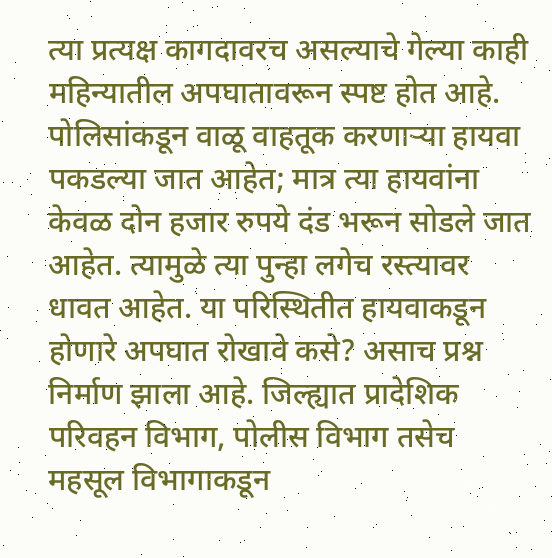त्या प्रत्यक्ष कागदावरच असल्याचे गेल्या काही महिन्यातील अपघातावरून स्पष्ट होत आहे. पोलिसांकडून वाळू वाहतूक करणाऱ्या हायवा पकडल्या जात आहेत; मात्र त्या हायवांना केवळ दोन हजार रुपये दंड भरून सोडले जात आहेत. त्यामुळे त्या पुन्हा लगेच रस्त्यावर धावत आहेत. या परिस्थितीत हायवाकडून होणारे अपघात रोखावे कसे? असाच प्रश्न निर्माण झाला आहे. जिल्ह्यात प्रादेशिक परिवहन विभाग, पोलीस विभाग तसेच महसूल विभागाकडून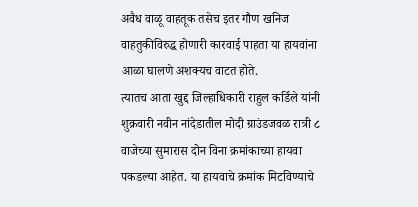अवैध वाळू वाहतूक तसेच इतर गौण खनिज वाहतुकीविरुद्ध होणारी कारवाई पाहता या हायवांना आळा घालणे अशक्यच वाटत होते.
त्यातच आता खुद्द जिल्हाधिकारी राहुल कर्डिले यांनी शुक्रवारी नवीन नांदेडातील मोदी ग्राउंडजवळ रात्री ८ वाजेच्या सुमारास दोन विना क्रमांकाच्या हायवा पकडल्या आहेत. या हायवाचे क्रमांक मिटविण्याचे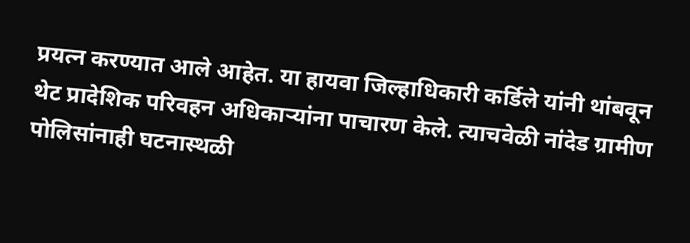प्रयत्न करण्यात आले आहेत. या हायवा जिल्हाधिकारी कर्डिले यांनी थांबवून थेट प्रादेशिक परिवहन अधिकाऱ्यांना पाचारण केले. त्याचवेळी नांदेड ग्रामीण पोलिसांनाही घटनास्थळी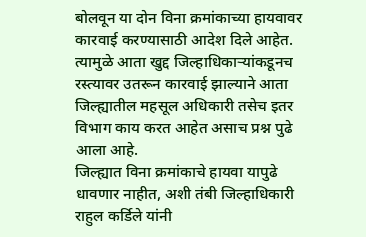बोलवून या दोन विना क्रमांकाच्या हायवावर कारवाई करण्यासाठी आदेश दिले आहेत. त्यामुळे आता खुद्द जिल्हाधिकाऱ्यांकडूनच रस्त्यावर उतरून कारवाई झाल्याने आता जिल्ह्यातील महसूल अधिकारी तसेच इतर विभाग काय करत आहेत असाच प्रश्न पुढे आला आहे.
जिल्ह्यात विना क्रमांकाचे हायवा यापुढे धावणार नाहीत, अशी तंबी जिल्हाधिकारी राहुल कर्डिले यांनी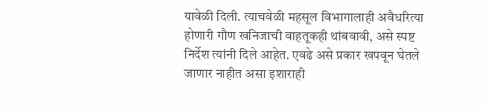यावेळी दिली. त्याचवेळी महसूल विभागालाही अवैधरित्या होणारी गौण खनिजाची वाहतूकही थांबवावी, असे स्पष्ट निर्देश त्यांनी दिले आहेत. एवढे असे प्रकार खपवून घेतले जाणार नाहीत असा इशाराही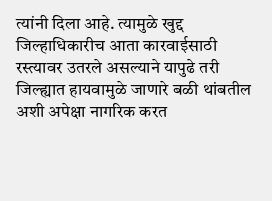त्यांनी दिला आहे. त्यामुळे खुद्द जिल्हाधिकारीच आता कारवाईसाठी रस्त्यावर उतरले असल्याने यापुढे तरी जिल्ह्यात हायवामुळे जाणारे बळी थांबतील अशी अपेक्षा नागरिक करत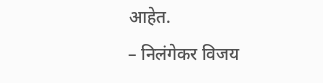आहेत.
– निलंगेकर विजय